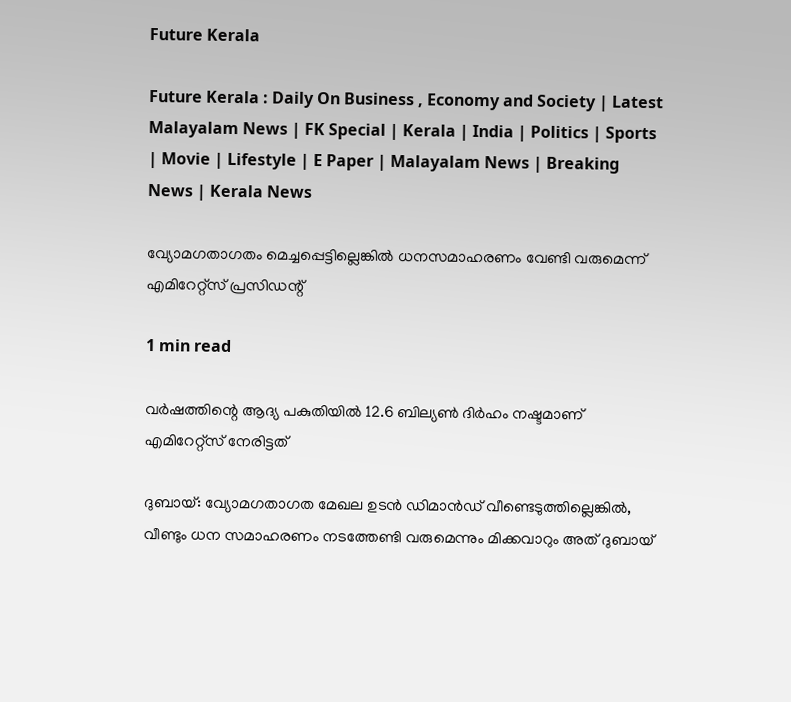Future Kerala

Future Kerala : Daily On Business , Economy and Society | Latest Malayalam News | FK Special | Kerala | India | Politics | Sports | Movie | Lifestyle | E Paper | Malayalam News | Breaking News | Kerala News

വ്യോമഗതാഗതം മെച്ചപ്പെട്ടില്ലെങ്കില്‍ ധനസമാഹരണം വേണ്ടി വരുമെന്ന് എമിറേറ്റ്‌സ് പ്രസിഡന്റ്

1 min read

വര്‍ഷത്തിന്റെ ആദ്യ പകുതിയില്‍ 12.6 ബില്യണ്‍ ദിര്‍ഹം നഷ്ടമാണ് എമിറേറ്റ്‌സ് നേരിട്ടത്

ദുബായ്: വ്യോമഗതാഗത മേഖല ഉടന്‍ ഡിമാന്‍ഡ് വീണ്ടെടുത്തില്ലെങ്കില്‍, വീണ്ടും ധന സമാഹരണം നടത്തേണ്ടി വരുമെന്നും മിക്കവാറും അത് ദുബായ്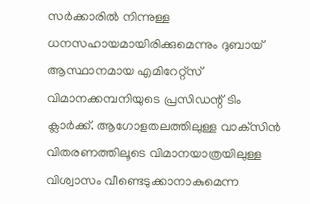സര്‍ക്കാരില്‍ നിന്നുള്ള ധനസഹായമായിരിക്കുമെന്നും ദുബായ് ആസ്ഥാനമായ എമിറേറ്റ്‌സ് വിമാനക്കമ്പനിയുടെ പ്രസിഡന്റ് ടിം ക്ലാര്‍ക്ക്. ആഗോളതലത്തിലുള്ള വാക്‌സിന്‍ വിതരണത്തിലൂടെ വിമാനയാത്രയിലുള്ള വിശ്വാസം വീണ്ടെടുക്കാനാകുമെന്ന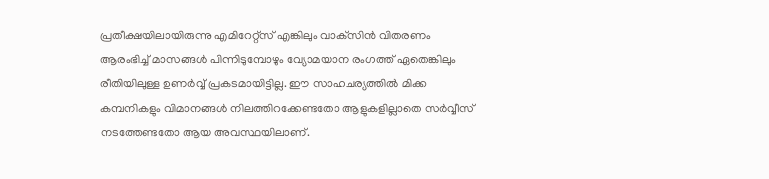പ്രതീക്ഷയിലായിരുന്നു എമിറേറ്റ്‌സ് എങ്കിലും വാക്‌സിന്‍ വിതരണം ആരംഭിച്ച് മാസങ്ങള്‍ പിന്നിടുമ്പോഴും വ്യോമയാന രംഗത്ത് ഏതെങ്കിലും രീതിയിലുള്ള ഉണര്‍വ്വ് പ്രകടമായിട്ടില്ല. ഈ സാഹചര്യത്തില്‍ മിക്ക കമ്പനികളും വിമാനങ്ങള്‍ നിലത്തിറക്കേണ്ടതോ ആളുകളില്ലാതെ സര്‍വ്വീസ് നടത്തേണ്ടതോ ആയ അവസ്ഥയിലാണ്.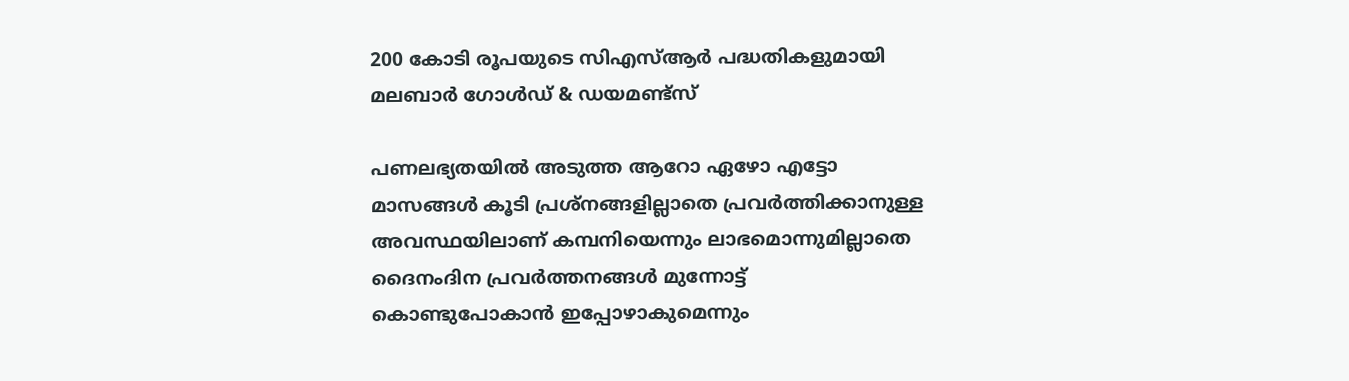200 കോടി രൂപയുടെ സിഎസ്ആര്‍ പദ്ധതികളുമായി മലബാര്‍ ഗോള്‍ഡ് & ഡയമണ്ട്‌സ്

പണലഭ്യതയില്‍ അടുത്ത ആറോ ഏഴോ എട്ടോ മാസങ്ങള്‍ കൂടി പ്രശ്‌നങ്ങളില്ലാതെ പ്രവര്‍ത്തിക്കാനുള്ള അവസ്ഥയിലാണ് കമ്പനിയെന്നും ലാഭമൊന്നുമില്ലാതെ ദൈനംദിന പ്രവര്‍ത്തനങ്ങള്‍ മുന്നോട്ട് കൊണ്ടുപോകാന്‍ ഇപ്പോഴാകുമെന്നും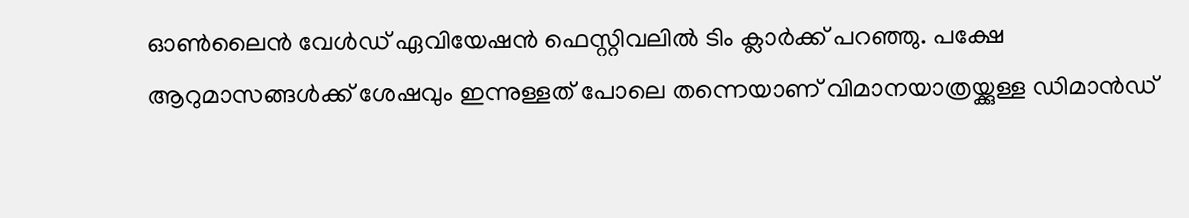ഓണ്‍ലൈന്‍ വേള്‍ഡ് ഏവിയേഷന്‍ ഫെസ്റ്റിവലില്‍ ടിം ക്ലാര്‍ക്ക് പറഞ്ഞു. പക്ഷേ ആറുമാസങ്ങള്‍ക്ക് ശേഷവും ഇന്നുള്ളത് പോലെ തന്നെയാണ് വിമാനയാത്രയ്ക്കുള്ള ഡിമാന്‍ഡ്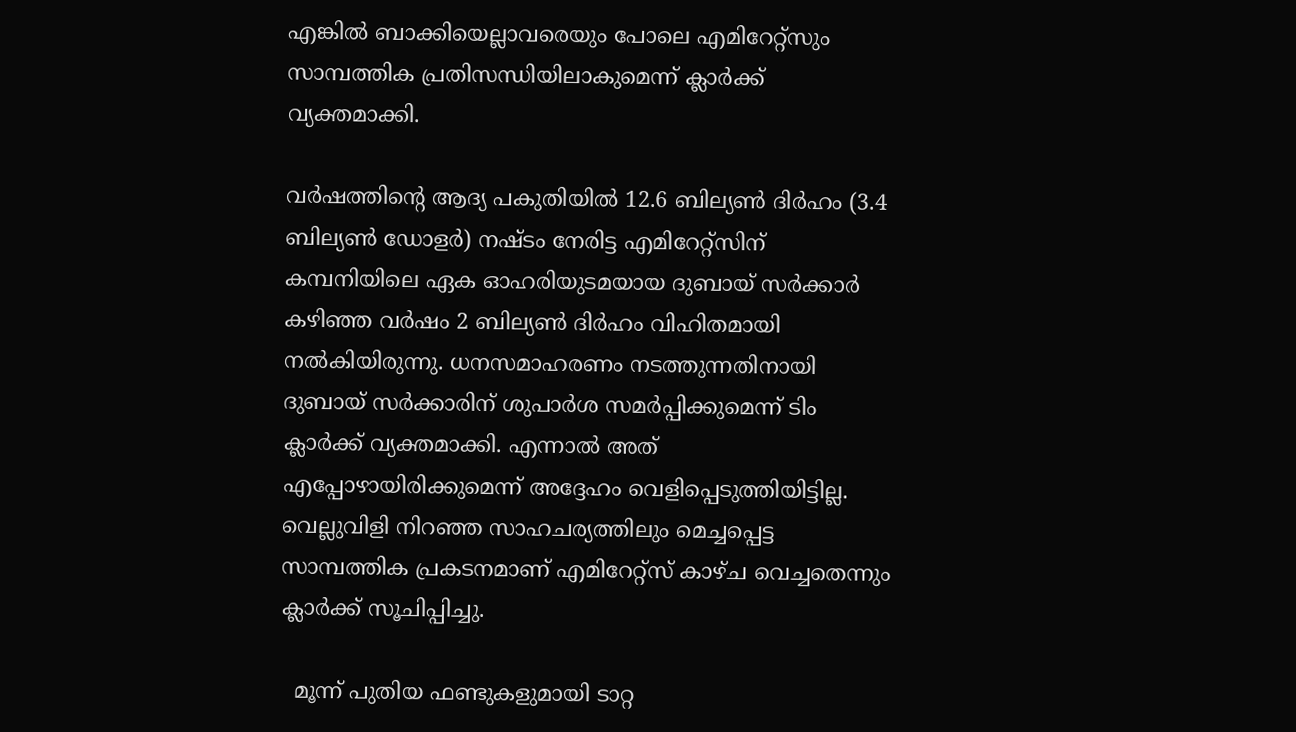എങ്കില്‍ ബാക്കിയെല്ലാവരെയും പോലെ എമിറേറ്റ്‌സും സാമ്പത്തിക പ്രതിസന്ധിയിലാകുമെന്ന് ക്ലാര്‍ക്ക് വ്യക്തമാക്കി.

വര്‍ഷത്തിന്റെ ആദ്യ പകുതിയില്‍ 12.6 ബില്യണ്‍ ദിര്‍ഹം (3.4 ബില്യണ്‍ ഡോളര്‍) നഷ്ടം നേരിട്ട എമിറേറ്റ്‌സിന് കമ്പനിയിലെ ഏക ഓഹരിയുടമയായ ദുബായ് സര്‍ക്കാര്‍ കഴിഞ്ഞ വര്‍ഷം 2 ബില്യണ്‍ ദിര്‍ഹം വിഹിതമായി നല്‍കിയിരുന്നു. ധനസമാഹരണം നടത്തുന്നതിനായി ദുബായ് സര്‍ക്കാരിന് ശുപാര്‍ശ സമര്‍പ്പിക്കുമെന്ന് ടിം ക്ലാര്‍ക്ക് വ്യക്തമാക്കി. എന്നാല്‍ അത് എപ്പോഴായിരിക്കുമെന്ന് അദ്ദേഹം വെളിപ്പെടുത്തിയിട്ടില്ല. വെല്ലുവിളി നിറഞ്ഞ സാഹചര്യത്തിലും മെച്ചപ്പെട്ട സാമ്പത്തിക പ്രകടനമാണ് എമിറേറ്റ്‌സ് കാഴ്ച വെച്ചതെന്നും ക്ലാര്‍ക്ക് സൂചിപ്പിച്ചു.

  മൂന്ന് പുതിയ ഫണ്ടുകളുമായി ടാറ്റ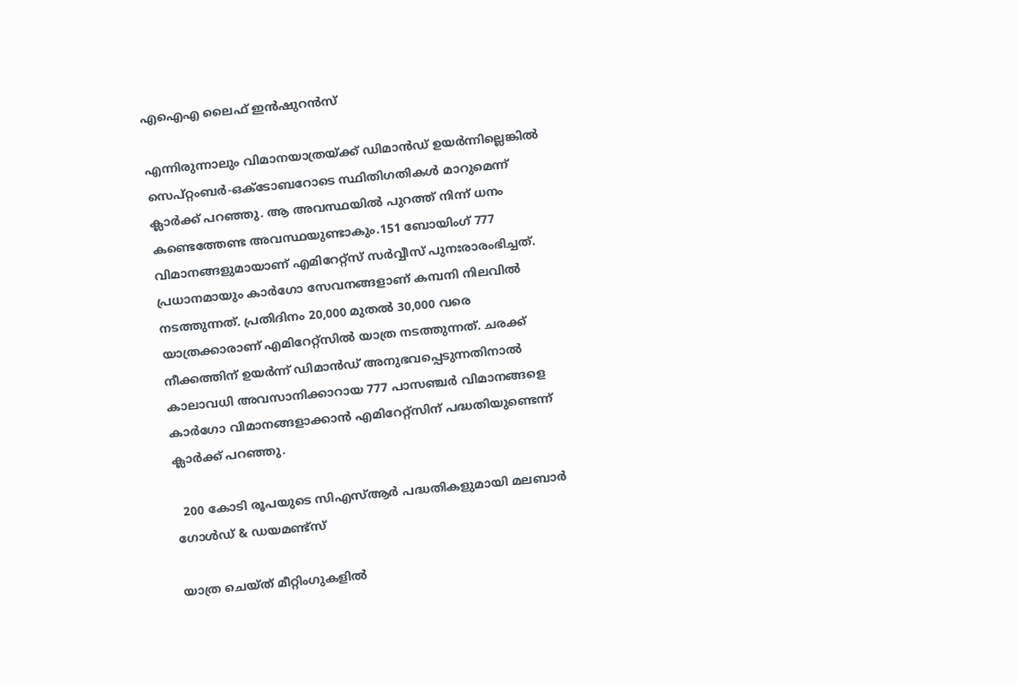എഐഎ ലൈഫ് ഇൻഷുറൻസ്

എന്നിരുന്നാലും വിമാനയാത്രയ്ക്ക് ഡിമാന്‍ഡ് ഉയര്‍ന്നില്ലെങ്കില്‍ സെപ്റ്റംബര്‍-ഒക്ടോബറോടെ സ്ഥിതിഗതികള്‍ മാറുമെന്ന് ക്ലാര്‍ക്ക് പറഞ്ഞു. ആ അവസ്ഥയില്‍ പുറത്ത് നിന്ന് ധനം കണ്ടെത്തേണ്ട അവസ്ഥയുണ്ടാകും.151 ബോയിംഗ് 777 വിമാനങ്ങളുമായാണ് എമിറേറ്റ്‌സ് സര്‍വ്വീസ് പുനഃരാരംഭിച്ചത്. പ്രധാനമായും കാര്‍ഗോ സേവനങ്ങളാണ് കമ്പനി നിലവില്‍ നടത്തുന്നത്. പ്രതിദിനം 20,000 മുതല്‍ 30,000 വരെ യാത്രക്കാരാണ് എമിറേറ്റ്‌സില്‍ യാത്ര നടത്തുന്നത്. ചരക്ക് നീക്കത്തിന് ഉയര്‍ന്ന് ഡിമാന്‍ഡ് അനുഭവപ്പെടുന്നതിനാല്‍ കാലാവധി അവസാനിക്കാറായ 777 പാസഞ്ചര്‍ വിമാനങ്ങളെ കാര്‍ഗോ വിമാനങ്ങളാക്കാന്‍ എമിറേറ്റ്‌സിന് പദ്ധതിയുണ്ടെന്ന് ക്ലാര്‍ക്ക് പറഞ്ഞു.

  200 കോടി രൂപയുടെ സിഎസ്ആര്‍ പദ്ധതികളുമായി മലബാര്‍ ഗോള്‍ഡ് & ഡയമണ്ട്‌സ്

യാത്ര ചെയ്ത് മീറ്റിംഗുകളില്‍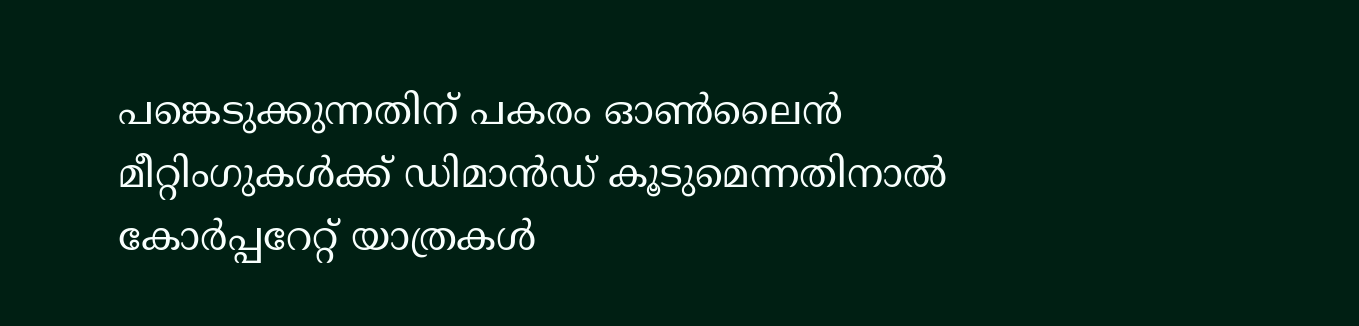പങ്കെടുക്കുന്നതിന് പകരം ഓണ്‍ലൈന്‍ മീറ്റിംഗുകള്‍ക്ക് ഡിമാന്‍ഡ് കൂടുമെന്നതിനാല്‍ കോര്‍പ്പറേറ്റ് യാത്രകള്‍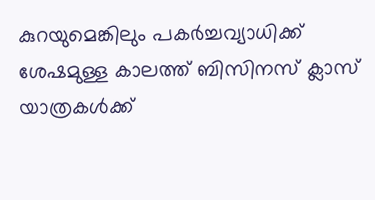കുറയുമെങ്കിലും പകര്‍ച്ചവ്യാധിക്ക് ശേഷമുള്ള കാലത്ത് ബിസിനസ് ക്ലാസ് യാത്രകള്‍ക്ക്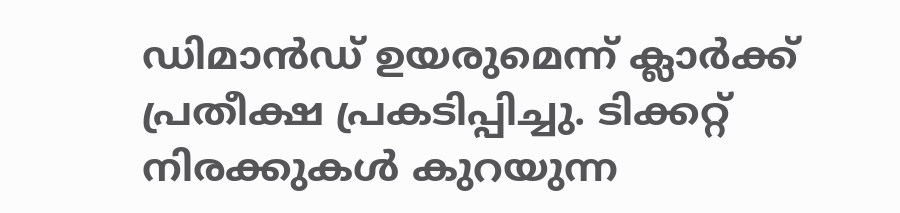ഡിമാന്‍ഡ് ഉയരുമെന്ന് ക്ലാര്‍ക്ക് പ്രതീക്ഷ പ്രകടിപ്പിച്ചു. ടിക്കറ്റ് നിരക്കുകള്‍ കുറയുന്ന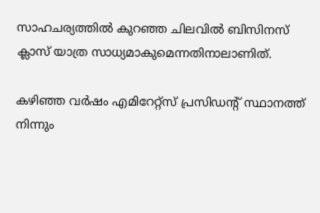സാഹചര്യത്തില്‍ കുറഞ്ഞ ചിലവില്‍ ബിസിനസ് ക്ലാസ് യാത്ര സാധ്യമാകുമെന്നതിനാലാണിത്.

കഴിഞ്ഞ വര്‍ഷം എമിറേറ്റ്‌സ് പ്രസിഡന്റ് സ്ഥാനത്ത് നിന്നും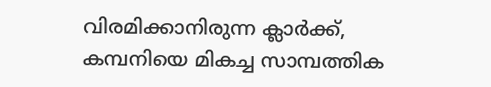വിരമിക്കാനിരുന്ന ക്ലാര്‍ക്ക്, കമ്പനിയെ മികച്ച സാമ്പത്തിക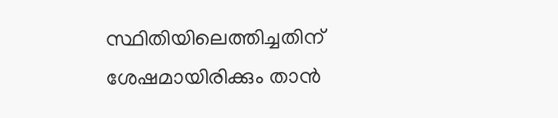സ്ഥിതിയിലെത്തിച്ചതിന് ശേഷമായിരിക്കും താന്‍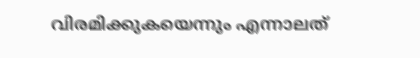വിരമിക്കുകയെന്നും എന്നാലത്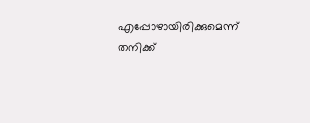എപ്പോഴായിരിക്കുമെന്ന് തനിക്ക്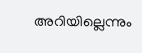അറിയില്ലെന്നും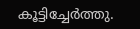കൂട്ടിച്ചേര്‍ത്തു.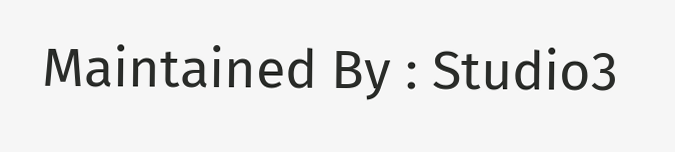Maintained By : Studio3